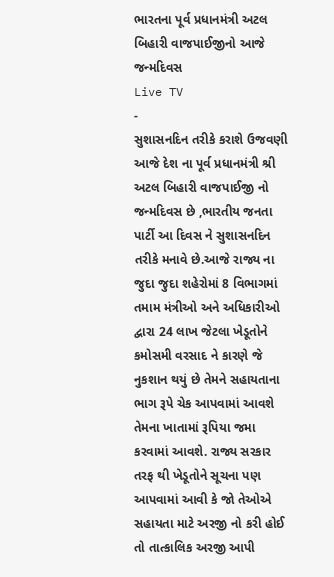ભારતના પૂર્વ પ્રધાનમંત્રી અટલ બિહારી વાજપાઈજીનો આજે જન્મદિવસ
Live TV
-
સુશાસનદિન તરીકે કરાશે ઉજવણી
આજે દેશ ના પૂર્વ પ્રધાનમંત્રી શ્રી અટલ બિહારી વાજપાઈજી નો જન્મદિવસ છે ,ભારતીય જનતા પાર્ટી આ દિવસ ને સુશાસનદિન તરીકે મનાવે છે.આજે રાજ્ય ના જુદા જુદા શહેરોમાં 8 વિભાગમાં તમામ મંત્રીઓ અને અધિકારીઓ દ્વારા 24 લાખ જેટલા ખેડૂતોને કમોસમી વરસાદ ને કારણે જે નુકશાન થયું છે તેમને સહાયતાના ભાગ રૂપે ચેક આપવામાં આવશે તેમના ખાતામાં રૂપિયા જમા કરવામાં આવશે. રાજ્ય સરકાર તરફ થી ખેડૂતોને સૂચના પણ આપવામાં આવી કે જો તેઓએ સહાયતા માટે અરજી નો કરી હોઈ તો તાત્કાલિક અરજી આપી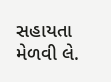સહાયતા મેળવી લે.